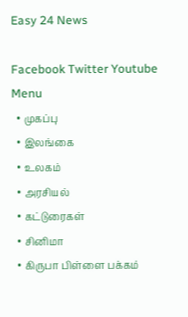Easy 24 News

Facebook Twitter Youtube
Menu
  • முகப்பு
  • இலங்கை
  • உலகம்
  • அரசியல்
  • கட்டுரைகள்
  • சினிமா
  • கிருபா பிள்ளை பக்கம்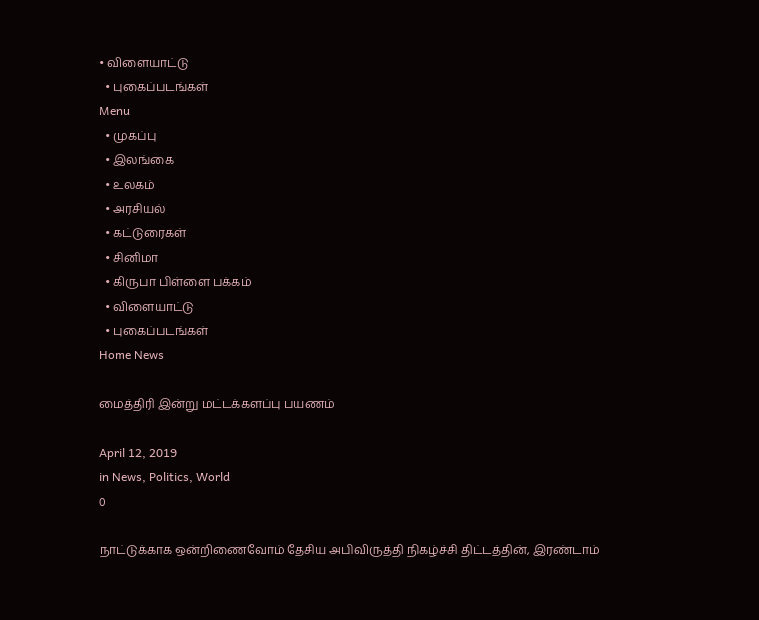• விளையாட்டு
  • புகைப்படங்கள்
Menu
  • முகப்பு
  • இலங்கை
  • உலகம்
  • அரசியல்
  • கட்டுரைகள்
  • சினிமா
  • கிருபா பிள்ளை பக்கம்
  • விளையாட்டு
  • புகைப்படங்கள்
Home News

மைத்திரி இன்று மட்டக்களப்பு பயணம்

April 12, 2019
in News, Politics, World
0

நாட்டுக்காக ஒன்றிணைவோம் தேசிய அபிவிருத்தி நிகழ்ச்சி திட்டத்தின், இரண்டாம்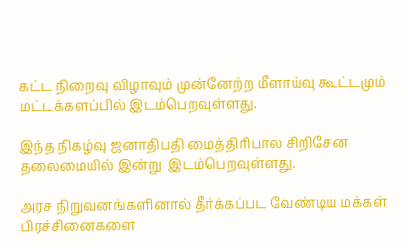கட்ட நிறைவு விழாவும் முன்னேற்ற மீளாய்வு கூட்டமும் மட்டக்களப்பில் இடம்பெறவுள்ளது.

இந்த நிகழ்வு ஜனாதிபதி மைத்திரிபால சிறிசேன தலைமையில் இன்று  இடம்பெறவுள்ளது.

அரச நிறுவனங்களினால் தீர்க்கப்பட வேண்டிய மக்கள் பிரச்சினைகளை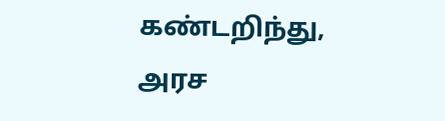கண்டறிந்து, அரச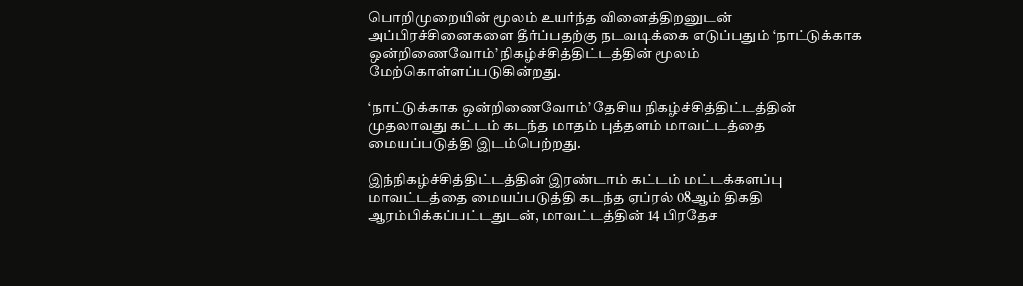பொறிமுறையின் மூலம் உயர்ந்த வினைத்திறனுடன் அப்பிரச்சினைகளை தீர்ப்பதற்கு நடவடிக்கை எடுப்பதும் ‘நாட்டுக்காக ஒன்றிணைவோம்’ நிகழ்ச்சித்திட்டத்தின் மூலம் மேற்கொள்ளப்படுகின்றது.

‘நாட்டுக்காக ஒன்றிணைவோம்’ தேசிய நிகழ்ச்சித்திட்டத்தின் முதலாவது கட்டம் கடந்த மாதம் புத்தளம் மாவட்டத்தை மையப்படுத்தி இடம்பெற்றது.

இந்நிகழ்ச்சித்திட்டத்தின் இரண்டாம் கட்டம் மட்டக்களப்பு மாவட்டத்தை மையப்படுத்தி கடந்த ஏப்ரல் 08ஆம் திகதி ஆரம்பிக்கப்பட்டதுடன், மாவட்டத்தின் 14 பிரதேச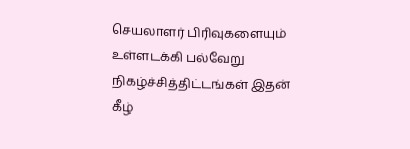செயலாளர் பிரிவுகளையும் உள்ளடக்கி பல்வேறு நிகழ்ச்சித்திட்டங்கள் இதன் கீழ்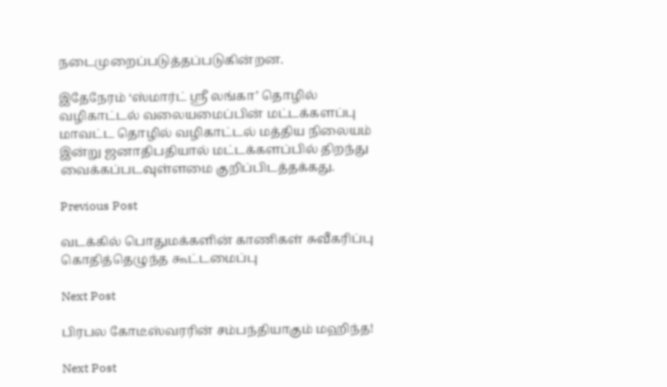நடைமுறைப்படுத்தப்படுகின்றன.

இதேநேரம் ‘ஸ்மார்ட் ஸ்ரீ லங்கா’ தொழில் வழிகாட்டல் வலையமைப்பின் மட்டக்களப்பு மாவட்ட தொழில் வழிகாட்டல் மத்திய நிலையம் இன்று ஜனாதிபதியால் மட்டக்களப்பில் திறந்து வைக்கப்படவுள்ளமை குறிப்பிடத்தக்கது.

Previous Post

வடக்கில் பொதுமக்களின் காணிகள் சுவீகரிப்பு கொதித்தெழுந்த கூட்டமைப்பு

Next Post

பிரபல கோடீஸ்வரரின் சம்பந்தியாகும் மஹிந்த!

Next Post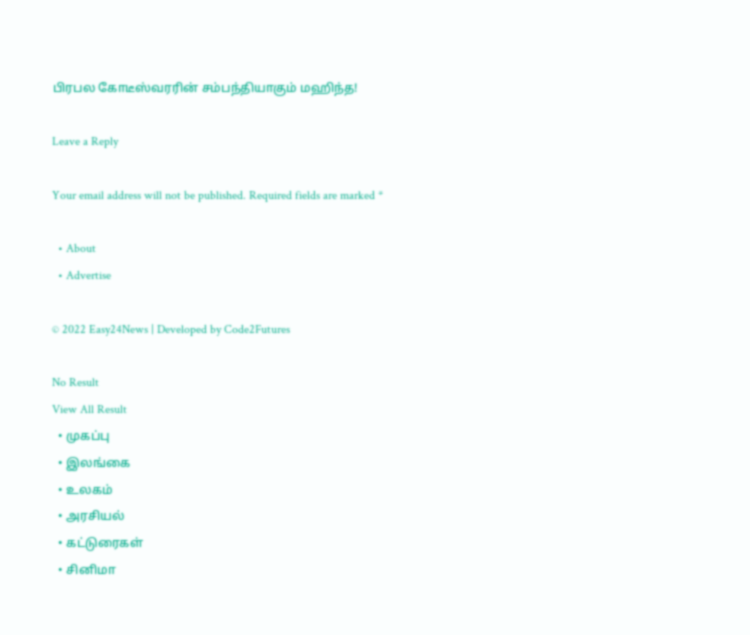பிரபல கோடீஸ்வரரின் சம்பந்தியாகும் மஹிந்த!

Leave a Reply

Your email address will not be published. Required fields are marked *

  • About
  • Advertise

© 2022 Easy24News | Developed by Code2Futures

No Result
View All Result
  • முகப்பு
  • இலங்கை
  • உலகம்
  • அரசியல்
  • கட்டுரைகள்
  • சினிமா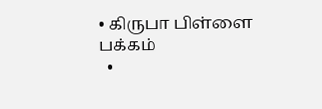• கிருபா பிள்ளை பக்கம்
  •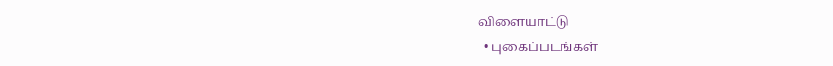விளையாட்டு
  • புகைப்படங்கள்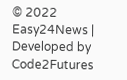© 2022 Easy24News | Developed by Code2Futures